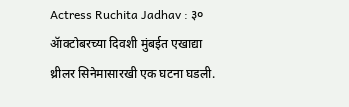Actress Ruchita Jadhav : ३० ॲाक्टोबरच्या दिवशी मुंबईत एखाद्या थ्रीलर सिनेमासारखी एक घटना घडली.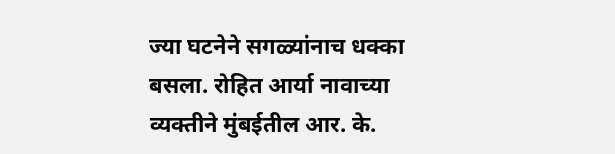ज्या घटनेने सगळ्यांनाच धक्का बसला. रोहित आर्या नावाच्या व्यक्तीने मुंबईतील आर. के.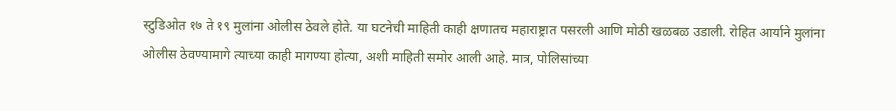स्टुडिओत १७ ते १९ मुलांना ओलीस ठेवले होते. या घटनेची माहिती काही क्षणातच महाराष्ट्रात पसरली आणि मोठी खळबळ उडाली. रोहित आर्याने मुलांना ओलीस ठेवण्यामागे त्याच्या काही मागण्या होत्या, अशी माहिती समोर आली आहे. मात्र, पोलिसांच्या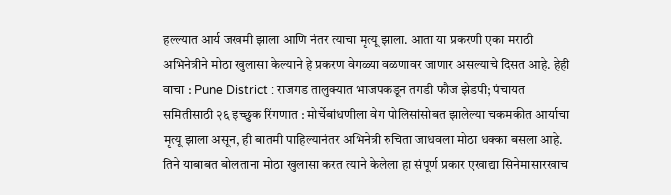हल्ल्यात आर्य जखमी झाला आणि नंतर त्याचा मृत्यू झाला. आता या प्रकरणी एका मराठी अभिनेत्रीने मोठा खुलासा केल्याने हे प्रकरण वेगळ्या वळणावर जाणार असल्याचे दिसत आहे. हेही वाचा : Pune District : राजगड तालुक्यात भाजपकडून तगडी फौज झेडपी; पंचायत समितीसाठी २६ इच्छुक रिंगणात : मोर्चेबांधणीला वेग पोलिसांसोबत झालेल्या चकमकीत आर्याचा मृत्यू झाला असून, ही बातमी पाहिल्यानंतर अभिनेत्री रुचिता जाधवला मोठा धक्का बसला आहे. तिने याबाबत बोलताना मोठा खुलासा करत त्याने केलेला हा संपूर्ण प्रकार एखाद्या सिनेमासारखाच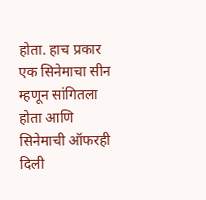होता. हाच प्रकार एक सिनेमाचा सीन म्हणून सांगितला होता आणि सिनेमाची ऑफरही दिली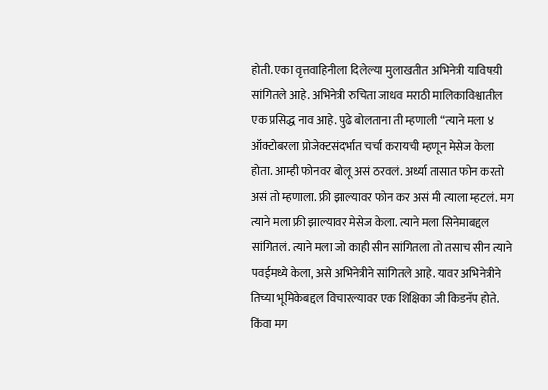होती. एका वृत्तवाहिनीला दिलेल्या मुलाखतीत अभिनेत्री याविषय़ी सांगितले आहे. अभिनेत्री रुचिता जाधव मराठी मालिकाविश्वातील एक प्रसिद्ध नाव आहे. पुढे बोलताना ती म्हणाली “त्याने मला ४ ऑक्टोबरला प्रोजेक्टसंदर्भात चर्चा करायची म्हणून मेसेज केला होता. आम्ही फोनवर बोलू असं ठरवलं. अर्ध्या तासात फोन करतो असं तो म्हणाला. फ्री झाल्यावर फोन कर असं मी त्याला म्हटलं. मग त्याने मला फ्री झाल्यावर मेसेज केला. त्याने मला सिनेमाबद्दल सांगितलं. त्याने मला जो काही सीन सांगितला तो तसाच सीन त्याने पवईमध्ये केला, असे अभिनेत्रीने सांगितले आहे. यावर अभिनेत्रीने तिच्या भूमिकेबद्दल विचारल्यावर एक शिक्षिका जी किडनॅप होते. किंवा मग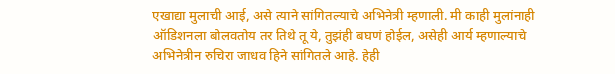एखाद्या मुलाची आई, असे त्याने सांगितल्याचे अभिनेत्री म्हणाली. मी काही मुलांनाही ऑडिशनला बोलवतोय तर तिथे तू ये, तुझंही बघणं होईल, असेही आर्य म्हणाल्याचे अभिनेत्रीन रुचिरा जाधव हिने सांगितले आहे. हेही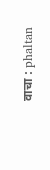वाचा : phaltan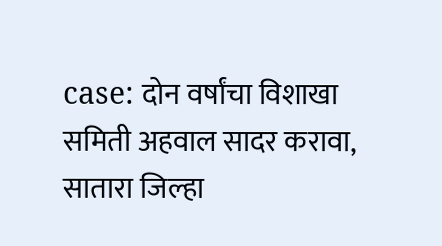case: दोन वर्षांचा विशाखा समिती अहवाल सादर करावा, सातारा जिल्हा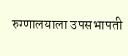रुग्णालयाला उपसभापती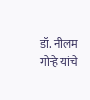डॉ. नीलम गोऱ्हे यांचे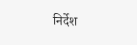निर्देश